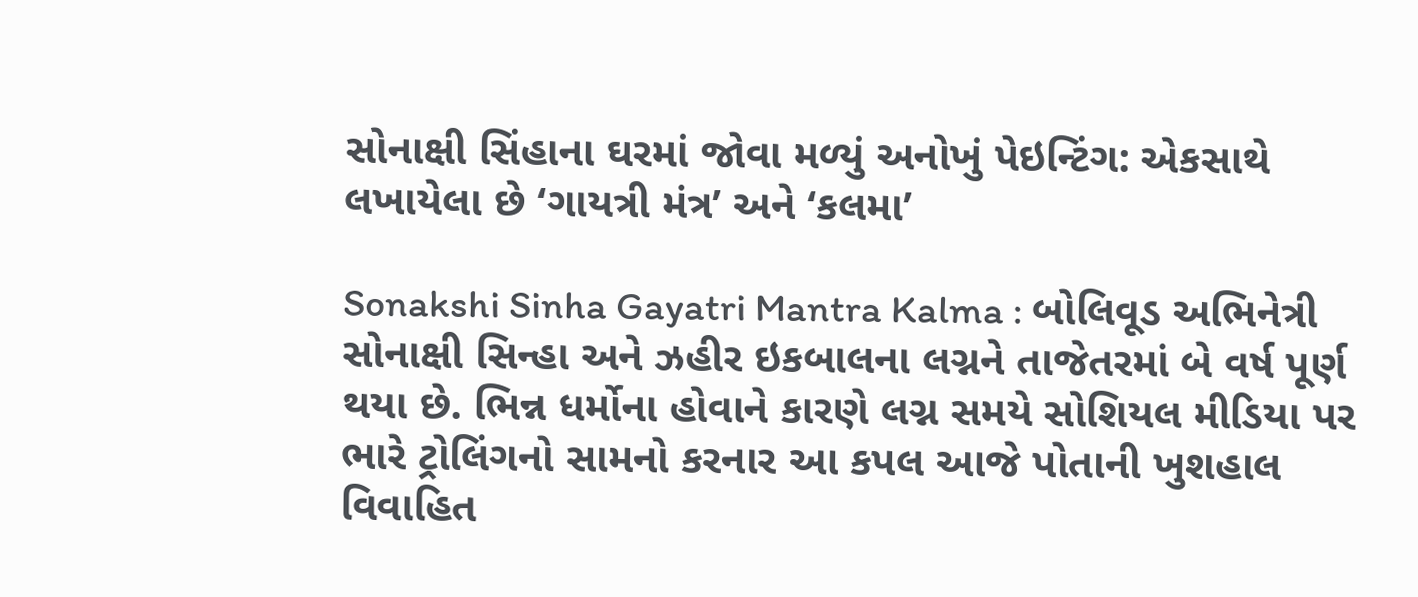સોનાક્ષી સિંહાના ઘરમાં જોવા મળ્યું અનોખું પેઇન્ટિંગ: એકસાથે લખાયેલા છે ‘ગાયત્રી મંત્ર’ અને ‘કલમા’

Sonakshi Sinha Gayatri Mantra Kalma : બોલિવૂડ અભિનેત્રી સોનાક્ષી સિન્હા અને ઝહીર ઇકબાલના લગ્નને તાજેતરમાં બે વર્ષ પૂર્ણ થયા છે. ભિન્ન ધર્મોના હોવાને કારણે લગ્ન સમયે સોશિયલ મીડિયા પર ભારે ટ્રોલિંગનો સામનો કરનાર આ કપલ આજે પોતાની ખુશહાલ વિવાહિત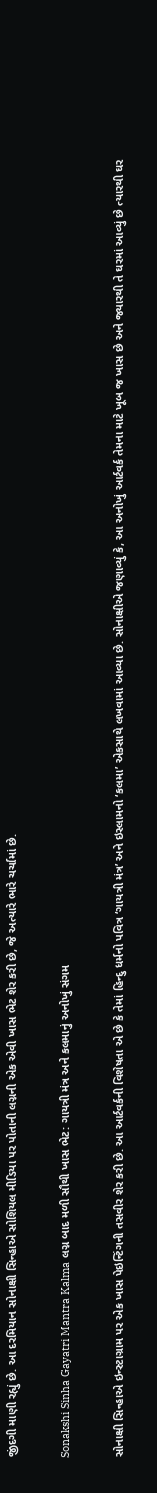જીંદગી માણી રહ્યું છે. આ દરમિયાન સોનાક્ષી સિન્હાએ સોશિયલ મીડિયા પર પોતાની લગ્નની એક એવી ખાસ ભેટ શેર કરી છે, જે અત્યારે ભારે ચર્ચામાં છે.

Sonakshi Sinha Gayatri Mantra Kalma લગ્ન બાદ મળી સૌથી ખાસ ભેટ: ગાયત્રી મંત્ર અને કલમાનું અનોખું સંગમ

સોનાક્ષી સિન્હાએ ઇન્સ્ટાગ્રામ પર એક ખાસ પેઇન્ટિંગની તસવીર શેર કરી છે. આ આર્ટવર્કની વિશેષતા એ છે કે તેમાં હિન્દુ ધર્મનો પવિત્ર ‘ગાયત્રી મંત્ર’ અને ઇસ્લામનો ‘કલમા’ એકસાથે લખવામાં આવ્યા છે. સોનાક્ષીએ જણાવ્યું કે, આ અનોખું આર્ટવર્ક તેમના માટે ખૂબ જ ખાસ છે અને જ્યારથી તે ઘરમાં આવ્યું છે ત્યારથી ઘર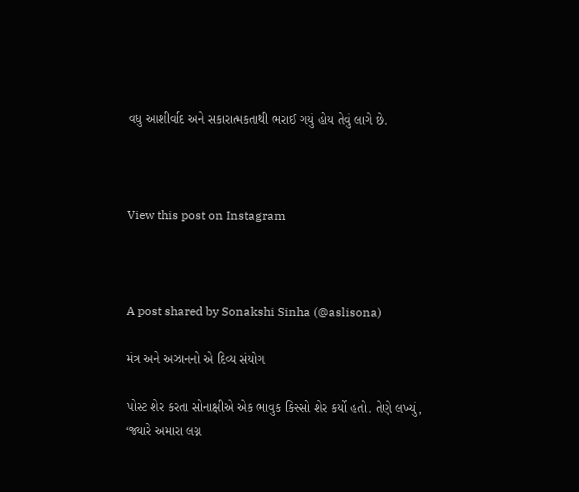વધુ આશીર્વાદ અને સકારાત્મકતાથી ભરાઈ ગયું હોય તેવું લાગે છે.



View this post on Instagram



A post shared by Sonakshi Sinha (@aslisona)

મંત્ર અને અઝાનનો એ દિવ્ય સંયોગ

પોસ્ટ શેર કરતા સોનાક્ષીએ એક ભાવુક કિસ્સો શેર કર્યો હતો. તેણે લખ્યું, ‘જ્યારે અમારા લગ્ન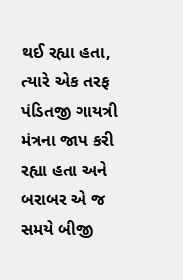થઈ રહ્યા હતા, ત્યારે એક તરફ પંડિતજી ગાયત્રી મંત્રના જાપ કરી રહ્યા હતા અને બરાબર એ જ સમયે બીજી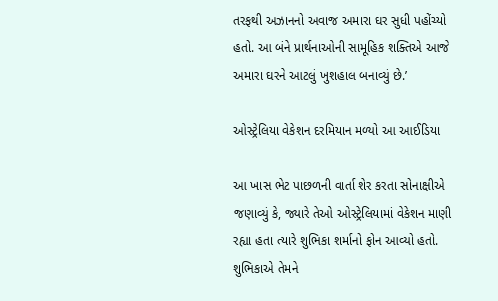તરફથી અઝાનનો અવાજ અમારા ઘર સુધી પહોંચ્યો હતો. આ બંને પ્રાર્થનાઓની સામૂહિક શક્તિએ આજે અમારા ઘરને આટલું ખુશહાલ બનાવ્યું છે.’

ઓસ્ટ્રેલિયા વેકેશન દરમિયાન મળ્યો આ આઈડિયા

આ ખાસ ભેટ પાછળની વાર્તા શેર કરતા સોનાક્ષીએ જણાવ્યું કે, જ્યારે તેઓ ઓસ્ટ્રેલિયામાં વેકેશન માણી રહ્યા હતા ત્યારે શુભિકા શર્માનો ફોન આવ્યો હતો. શુભિકાએ તેમને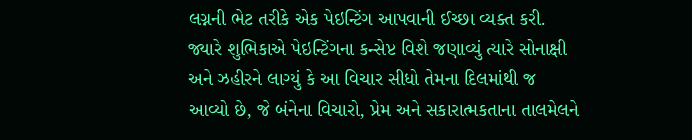લગ્નની ભેટ તરીકે એક પેઇન્ટિંગ આપવાની ઈચ્છા વ્યક્ત કરી. જ્યારે શુભિકાએ પેઇન્ટિંગના કન્સેપ્ટ વિશે જણાવ્યું ત્યારે સોનાક્ષી અને ઝહીરને લાગ્યું કે આ વિચાર સીધો તેમના દિલમાંથી જ આવ્યો છે, જે બંનેના વિચારો, પ્રેમ અને સકારાત્મકતાના તાલમેલને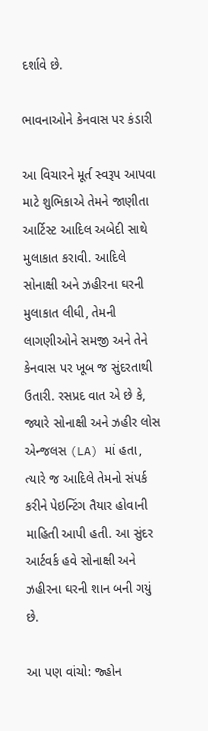દર્શાવે છે.

ભાવનાઓને કેનવાસ પર કંડારી

આ વિચારને મૂર્ત સ્વરૂપ આપવા માટે શુભિકાએ તેમને જાણીતા આર્ટિસ્ટ આદિલ અબેદી સાથે મુલાકાત કરાવી. આદિલે સોનાક્ષી અને ઝહીરના ઘરની મુલાકાત લીધી, તેમની લાગણીઓને સમજી અને તેને કેનવાસ પર ખૂબ જ સુંદરતાથી ઉતારી. રસપ્રદ વાત એ છે કે, જ્યારે સોનાક્ષી અને ઝહીર લોસ એન્જલસ (LA) માં હતા, ત્યારે જ આદિલે તેમનો સંપર્ક કરીને પેઇન્ટિંગ તૈયાર હોવાની માહિતી આપી હતી. આ સુંદર આર્ટવર્ક હવે સોનાક્ષી અને ઝહીરના ઘરની શાન બની ગયું છે.

આ પણ વાંચો: જ્હોન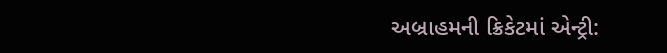અબ્રાહમની ક્રિકેટમાં એન્ટ્રી: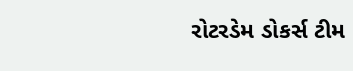રોટરડેમ ડોકર્સ ટીમ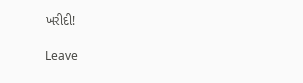ખરીદી!

Leave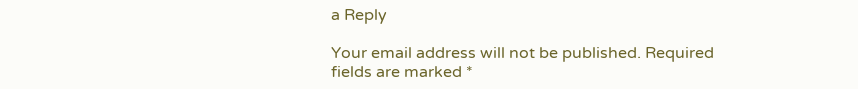a Reply

Your email address will not be published. Required fields are marked *